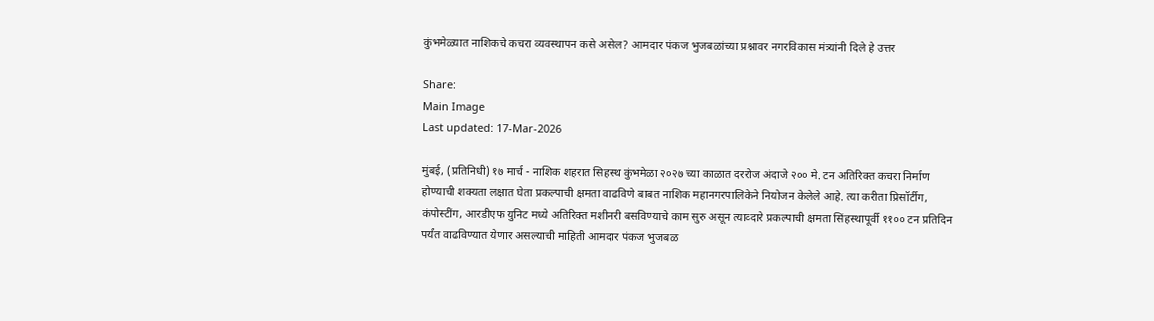कुंभमेळ्यात नाशिकचे कचरा व्यवस्थापन कसे असेल? आमदार पंकज भुजबळांच्या प्रश्नावर नगरविकास मंत्र्यांनी दिले हे उत्तर

Share:
Main Image
Last updated: 17-Mar-2026

मुंबई, (प्रतिनिधी) १७ मार्च - नाशिक शहरात सिहस्थ कुंभमेळा २०२७ च्या काळात दररोज अंदाजे २०० मे. टन अतिरिक्त कचरा निर्माण होण्याची शक्यता लक्षात घेता प्रकल्पाची क्षमता वाढविणे बाबत नाशिक महानगरपालिकेने नियोजन केलेले आहे. त्या करीता प्रिसॉर्टीग, कंपोस्टींग, आरडीएफ युनिट मध्ये अतिरिक्त मशीनरी बसविण्याचे काम सुरु असून त्याव्दारे प्रकल्पाची क्षमता सिंहस्थापूर्वी ११०० टन प्रतिदिन पर्यंत वाढविण्यात येणार असल्याची माहिती आमदार पंकज भुजबळ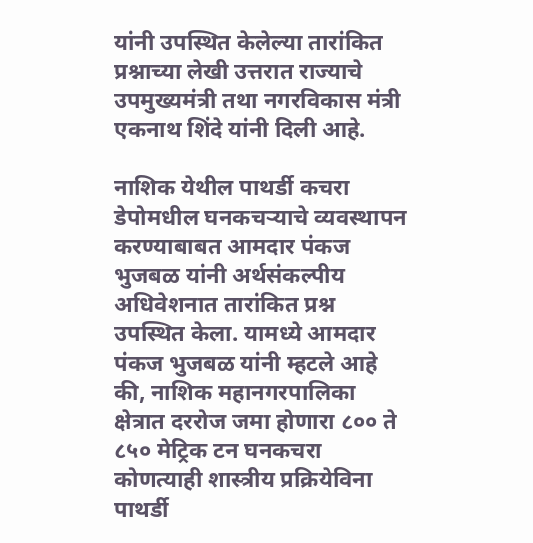यांनी उपस्थित केलेल्या तारांकित प्रश्नाच्या लेखी उत्तरात राज्याचे उपमुख्यमंत्री तथा नगरविकास मंत्री एकनाथ शिंदे यांनी दिली आहे.

नाशिक येथील पाथर्डी कचरा डेपोमधील घनकचऱ्याचे व्यवस्थापन करण्याबाबत आमदार पंकज भुजबळ यांनी अर्थसंकल्पीय अधिवेशनात तारांकित प्रश्न उपस्थित केला. यामध्ये आमदार पंकज भुजबळ यांनी म्हटले आहे की, नाशिक महानगरपालिका क्षेत्रात दररोज जमा होणारा ८०० ते ८५० मेट्रिक टन घनकचरा कोणत्याही शास्त्रीय प्रक्रियेविना पाथर्डी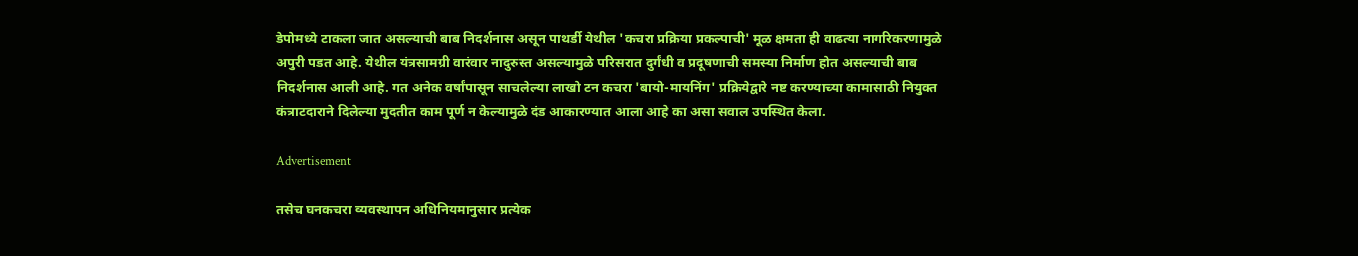डेपोमध्ये टाकला जात असल्याची बाब निदर्शनास असून पाथर्डी येथील 'कचरा प्रक्रिया प्रकल्पाची' मूळ क्षमता ही वाढत्या नागरिकरणामुळे अपुरी पडत आहे. येथील यंत्रसामग्री वारंवार नादुरुस्त असल्यामुळे परिसरात दुर्गंधी व प्रदूषणाची समस्या निर्माण होत असल्याची बाब निदर्शनास आली आहे. गत अनेक वर्षांपासून साचलेल्या लाखो टन कचरा 'बायो-मायनिंग' प्रक्रियेद्वारे नष्ट करण्याच्या कामासाठी नियुक्त कंत्राटदाराने दिलेल्या मुदतीत काम पूर्ण न केल्यामुळे दंड आकारण्यात आला आहे का असा सवाल उपस्थित केला.

Advertisement

तसेच घनकचरा व्यवस्थापन अधिनियमानुसार प्रत्येक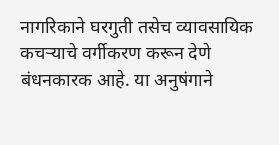नागरिकाने घरगुती तसेच व्यावसायिक कचऱ्याचे वर्गीकरण करून देणे बंधनकारक आहे. या अनुषंगाने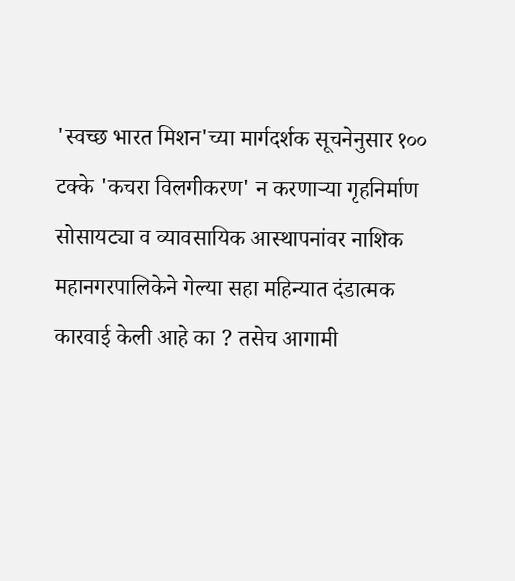'स्वच्छ भारत मिशन'च्या मार्गदर्शक सूचनेनुसार १०० टक्के 'कचरा विलगीकरण' न करणाऱ्या गृहनिर्माण सोसायट्या व व्यावसायिक आस्थापनांवर नाशिक महानगरपालिकेने गेल्या सहा महिन्यात दंडात्मक कारवाई केली आहे का ? तसेच आगामी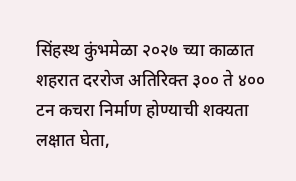सिंहस्थ कुंभमेळा २०२७ च्या काळात शहरात दररोज अतिरिक्त ३०० ते ४०० टन कचरा निर्माण होण्याची शक्यता लक्षात घेता,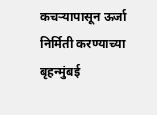कचऱ्यापासून ऊर्जा निर्मिती करण्याच्या बृहन्मुंबई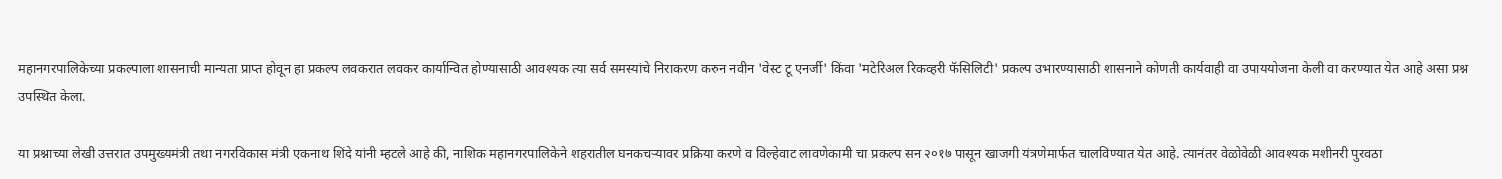महानगरपालिकेच्या प्रकल्पाला शासनाची मान्यता प्राप्त होवून हा प्रकल्प लवकरात लवकर कार्यान्वित होण्यासाठी आवश्यक त्या सर्व समस्यांचे निराकरण करुन नवीन 'वेस्ट टू एनर्जी' किंवा 'मटेरिअल रिकव्हरी फॅसिलिटी' प्रकल्प उभारण्यासाठी शासनाने कोणती कार्यवाही वा उपाययोजना केली वा करण्यात येत आहे असा प्रश्न उपस्थित केला.

या प्रश्नाच्या लेखी उत्तरात उपमुख्यमंत्री तथा नगरविकास मंत्री एकनाथ शिंदे यांनी म्हटले आहे की, नाशिक महानगरपालिकेने शहरातील घनकचऱ्यावर प्रक्रिया करणे व विल्हेवाट लावणेकामी चा प्रकल्प सन २०१७ पासून खाजगी यंत्रणेमार्फत चालविण्यात येत आहे. त्यानंतर वेळोवेळी आवश्यक मशीनरी पुरवठा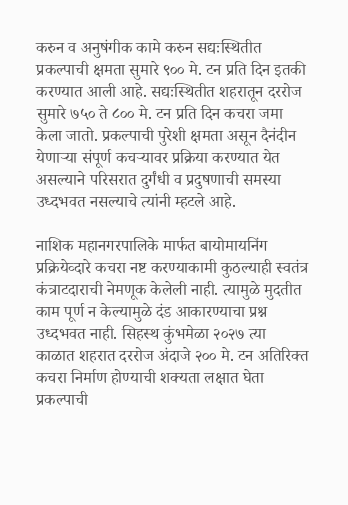करुन व अनुषंगीक कामे करुन सद्यःस्थितीत प्रकल्पाची क्षमता सुमारे ९०० मे. टन प्रति दिन इतकी करण्यात आली आहे. सद्यःस्थितीत शहरातून दररोज सुमारे ७५० ते ८०० मे. टन प्रति दिन कचरा जमा केला जातो. प्रकल्पाची पुरेशी क्षमता असून दैनंदीन येणाऱ्या संपूर्ण कचऱ्यावर प्रक्रिया करण्यात येत असल्याने परिसरात दुर्गंधी व प्रदुषणाची समस्या उध्दभवत नसल्याचे त्यांनी म्हटले आहे.

नाशिक महानगरपालिके मार्फत बायोमायनिंग प्रक्रियेव्दारे कचरा नष्ट करण्याकामी कुठल्याही स्वतंत्र कंत्राटदाराची नेमणूक केलेली नाही. त्यामुळे मुदतीत काम पूर्ण न केल्यामुळे दंड आकारण्याचा प्रश्न उध्दभवत नाही. सिहस्थ कुंभमेळा २०२७ त्या काळात शहरात दररोज अंदाजे २०० मे. टन अतिरिक्त कचरा निर्माण होण्याची शक्यता लक्षात घेता प्रकल्पाची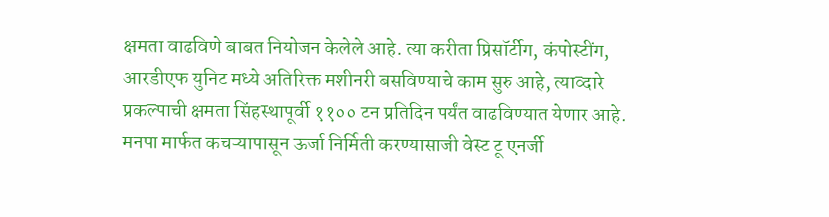क्षमता वाढविणे बाबत नियोजन केलेले आहे. त्या करीता प्रिसॉर्टीग, कंपोस्टींग, आरडीएफ युनिट मध्ये अतिरिक्त मशीनरी बसविण्याचे काम सुरु आहे, त्याव्दारे प्रकल्पाची क्षमता सिंहस्थापूर्वी ११०० टन प्रतिदिन पर्यंत वाढविण्यात येणार आहे. मनपा मार्फत कचऱ्यापासून ऊर्जा निर्मिती करण्यासाजी वेस्ट टू एनर्जी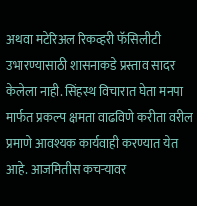अथवा मटेरिअल रिकव्हरी फॅसिलीटी उभारण्यासाठी शासनाकडे प्रस्ताव सादर केलेला नाही. सिंहस्थ विचारात घेता मनपा मार्फत प्रकल्प क्षमता वाढविणे करीता वरील प्रमाणे आवश्यक कार्यवाही करण्यात येत आहे. आजमितीस कचऱ्यावर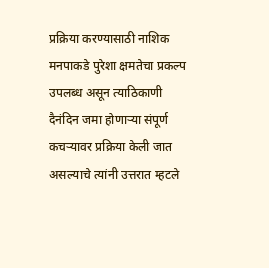प्रक्रिया करण्यासाठी नाशिक मनपाकडे पुरेशा क्षमतेचा प्रकल्प उपलब्ध असून त्याठिकाणी दैनंदिन जमा होणाऱ्या संपूर्ण कचऱ्यावर प्रक्रिया केली जात असल्याचे त्यांनी उत्तरात म्हटले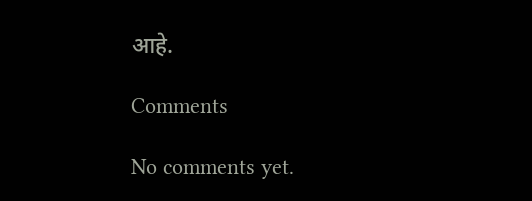आहे.

Comments

No comments yet.